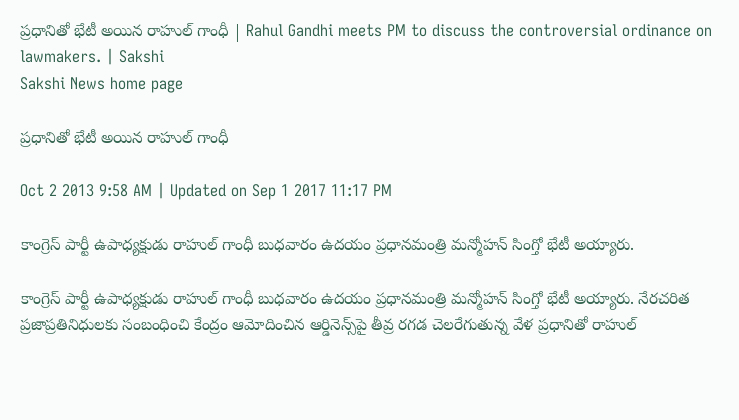ప్రధానితో భేటీ అయిన రాహుల్ గాంధీ | Rahul Gandhi meets PM to discuss the controversial ordinance on lawmakers. | Sakshi
Sakshi News home page

ప్రధానితో భేటీ అయిన రాహుల్ గాంధీ

Oct 2 2013 9:58 AM | Updated on Sep 1 2017 11:17 PM

కాంగ్రెస్ పార్టీ ఉపాధ్యక్షుడు రాహుల్ గాంధీ బుధవారం ఉదయం ప్రధానమంత్రి మన్మోహన్ సింగ్తో భేటీ అయ్యారు.

కాంగ్రెస్ పార్టీ ఉపాధ్యక్షుడు రాహుల్ గాంధీ బుధవారం ఉదయం ప్రధానమంత్రి మన్మోహన్ సింగ్తో భేటీ అయ్యారు. నేరచరిత ప్రజాప్రతినిధులకు సంబంధించి కేంద్రం ఆమోదించిన ఆర్డినెన్స్‌పై తీవ్ర రగడ చెలరేగుతున్న వేళ ప్రధానితో రాహుల్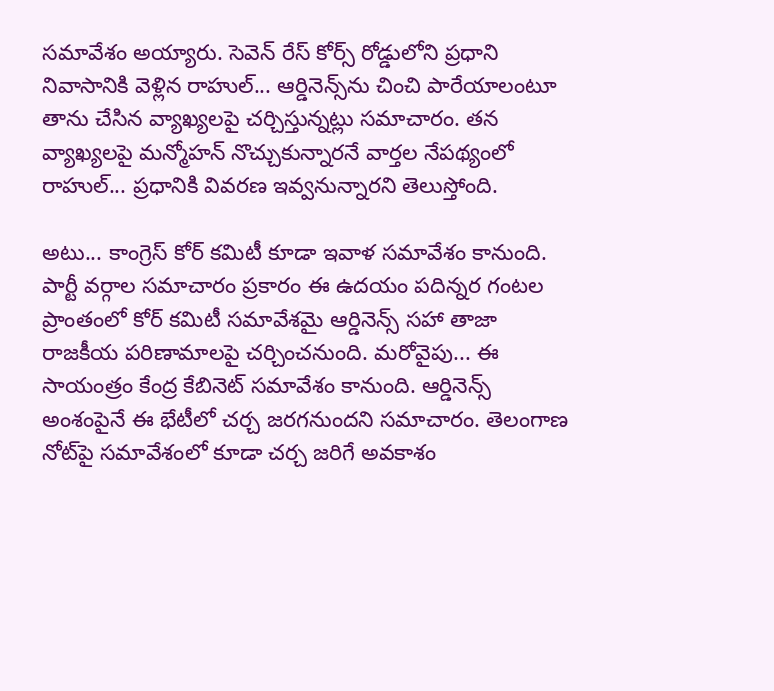సమావేశం అయ్యారు. సెవెన్ రేస్ కోర్స్ రోడ్డులోని ప్రధాని నివాసానికి వెళ్లిన రాహుల్... ఆర్డినెన్స్‌ను చించి పారేయాలంటూ తాను చేసిన వ్యాఖ్యలపై చర్చిస్తున్నట్లు సమాచారం. తన వ్యాఖ్యలపై మన్మోహన్‌ నొచ్చుకున్నారనే వార్తల నేపథ్యంలో రాహుల్... ప్రధానికి వివరణ ఇవ్వనున్నారని తెలుస్తోంది.

అటు... కాంగ్రెస్ కోర్ కమిటీ కూడా ఇవాళ సమావేశం కానుంది. పార్టీ వర్గాల సమాచారం ప్రకారం ఈ ఉదయం పదిన్నర గంటల ప్రాంతంలో కోర్ కమిటీ సమావేశమై ఆర్డినెన్స్ సహా తాజా రాజకీయ పరిణామాలపై చర్చించనుంది. మరోవైపు... ఈ సాయంత్రం కేంద్ర కేబినెట్ సమావేశం కానుంది. ఆర్డినెన్స్‌ అంశంపైనే ఈ భేటీలో చర్చ జరగనుందని సమాచారం. తెలంగాణ నోట్‌పై సమావేశంలో కూడా చర్చ జరిగే అవకాశం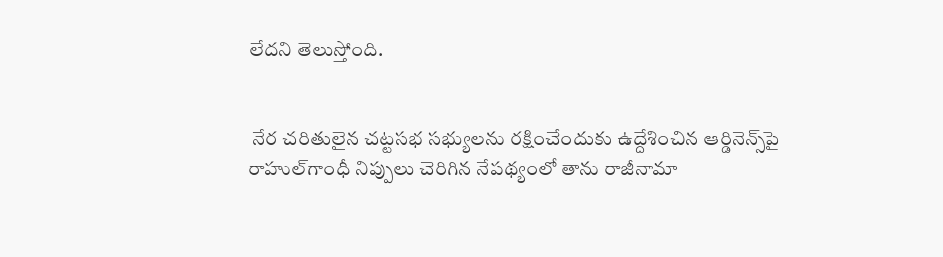లేదని తెలుస్తోంది.


 నేర చరితులైన చట్టసభ సభ్యులను రక్షించేందుకు ఉద్దేశించిన ఆర్డినెన్స్‌పై రాహుల్‌గాంధీ నిప్పులు చెరిగిన నేపథ్యంలో తాను రాజీనామా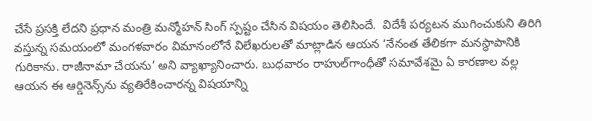చేసే ప్రసక్తి లేదని ప్రధాన మంత్రి మన్మోహన్ సింగ్ స్పష్టం చేసిన విషయం తెలిసిందే.  విదేశీ పర్యటన ముగించుకుని తిరిగి వస్తున్న సమయంలో మంగళవారం విమానంలోనే విలేఖరులతో మాట్లాడిన ఆయన ‘నేనంత తేలికగా మనస్థాపానికి గురికాను. రాజీనామా చేయను’ అని వ్యాఖ్యానించారు. బుధవారం రాహుల్‌గాంధీతో సమావేశమై ఏ కారణాల వల్ల ఆయన ఈ ఆర్డినెన్స్‌ను వ్యతిరేకించారన్న విషయాన్ని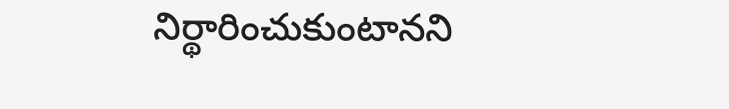నిర్థారించుకుంటానని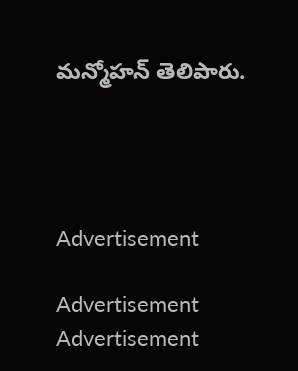మన్మోహన్ తెలిపారు.




Advertisement

Advertisement
Advertisement